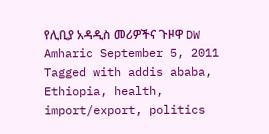የሊቢያ አዳዲስ መሪዎችና ጉዞዋ DW Amharic September 5, 2011 Tagged with addis ababa, Ethiopia, health, import/export, politics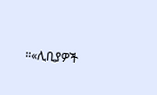።«ሊቢያዎች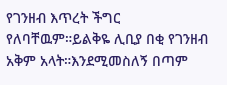የገንዘብ እጥረት ችግር የለባቸዉም።ይልቅዬ ሊቢያ በቂ የገንዘብ አቅም አላት።እንደሚመስለኝ በጣም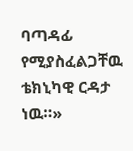ባጣዳፊ የሚያስፈልጋቸዉ ቴክኒካዊ ርዳታ ነዉ።»